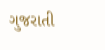ગુજરાતી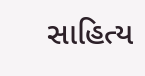સાહિત્ય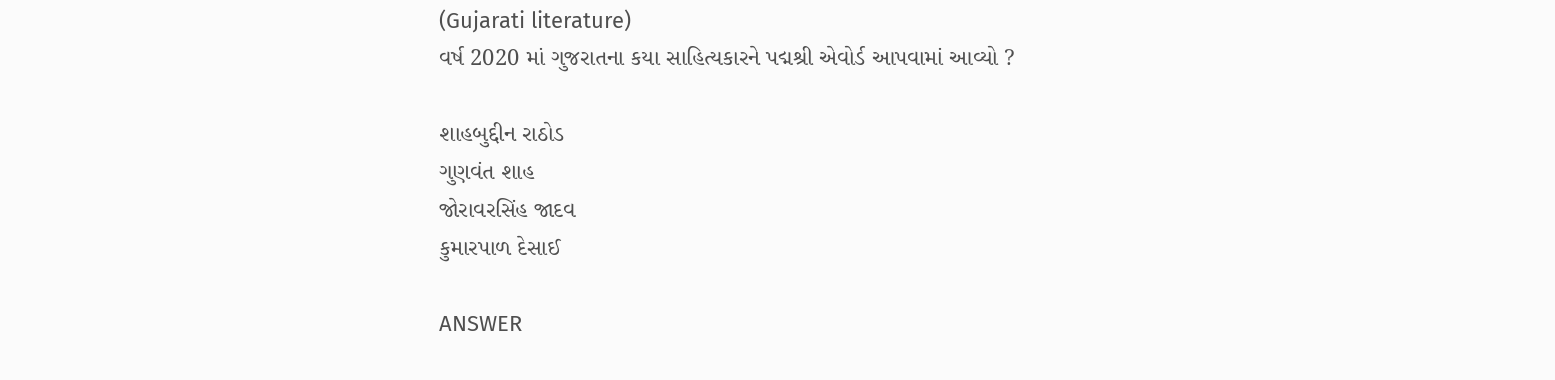(Gujarati literature)
વર્ષ 2020 માં ગુજરાતના કયા સાહિત્યકારને પદ્મશ્રી એવોર્ડ આપવામાં આવ્યો ?

શાહબુદ્દીન રાઠોડ
ગુણવંત શાહ
જોરાવરસિંહ જાદવ
કુમારપાળ દેસાઈ

ANSWER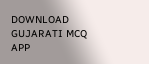DOWNLOAD GUJARATI MCQ APP